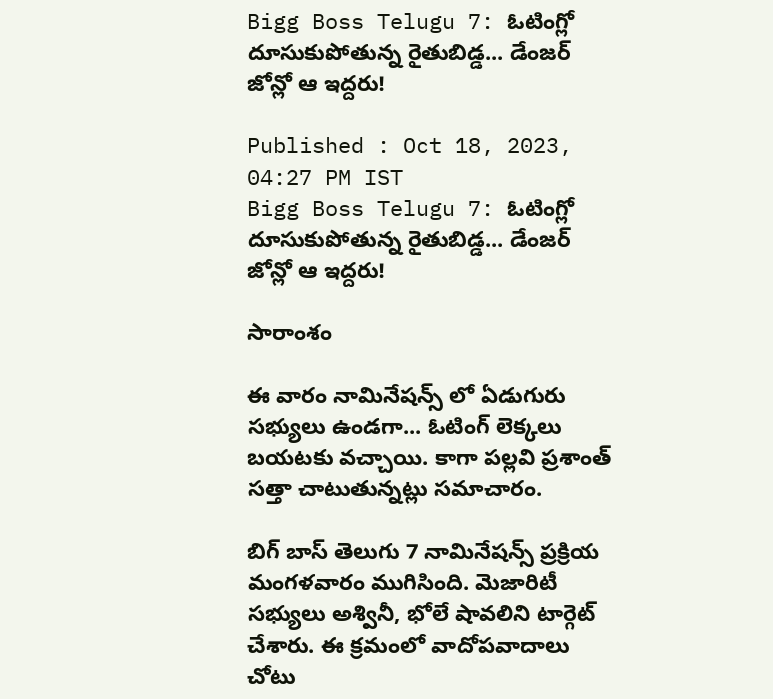Bigg Boss Telugu 7: ఓటింగ్లో దూసుకుపోతున్న రైతుబిడ్డ... డేంజర్ జోన్లో ఆ ఇద్దరు!

Published : Oct 18, 2023, 04:27 PM IST
Bigg Boss Telugu 7: ఓటింగ్లో దూసుకుపోతున్న రైతుబిడ్డ... డేంజర్ జోన్లో ఆ ఇద్దరు!

సారాంశం

ఈ వారం నామినేషన్స్ లో ఏడుగురు సభ్యులు ఉండగా... ఓటింగ్ లెక్కలు బయటకు వచ్చాయి. కాగా పల్లవి ప్రశాంత్ సత్తా చాటుతున్నట్లు సమాచారం.

బిగ్ బాస్ తెలుగు 7 నామినేషన్స్ ప్రక్రియ మంగళవారం ముగిసింది. మెజారిటీ సభ్యులు అశ్వినీ, భోలే షావలిని టార్గెట్ చేశారు. ఈ క్రమంలో వాదోపవాదాలు చోటు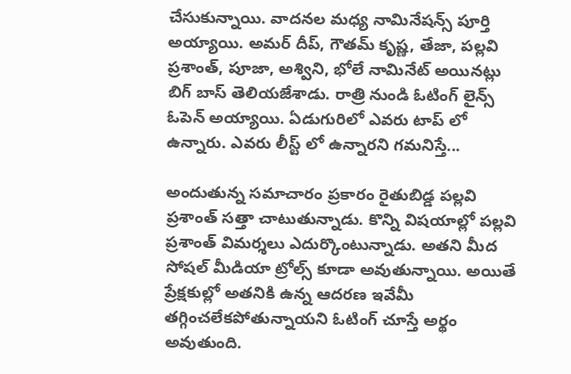చేసుకున్నాయి. వాదనల మధ్య నామినేషన్స్ పూర్తి అయ్యాయి. అమర్ దీప్, గౌతమ్ కృష్ణ, తేజా, పల్లవి ప్రశాంత్, పూజా, అశ్విని, భోలే నామినేట్ అయినట్లు బిగ్ బాస్ తెలియజేశాడు. రాత్రి నుండి ఓటింగ్ లైన్స్ ఓపెన్ అయ్యాయి. ఏడుగురిలో ఎవరు టాప్ లో ఉన్నారు. ఎవరు లీస్ట్ లో ఉన్నారని గమనిస్తే...

అందుతున్న సమాచారం ప్రకారం రైతుబిడ్డ పల్లవి ప్రశాంత్ సత్తా చాటుతున్నాడు. కొన్ని విషయాల్లో పల్లవి ప్రశాంత్ విమర్శలు ఎదుర్కొంటున్నాడు. అతని మీద సోషల్ మీడియా ట్రోల్స్ కూడా అవుతున్నాయి. అయితే ప్రేక్షకుల్లో అతనికి ఉన్న ఆదరణ ఇవేమీ తగ్గించలేకపోతున్నాయని ఓటింగ్ చూస్తే అర్థం అవుతుంది.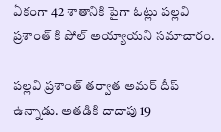ఏకంగా 42 శాతానికి పైగా ఓట్లు పల్లవి ప్రశాంత్ కి పోల్ అయ్యాయని సమాచారం.

పల్లవి ప్రశాంత్ తర్వాత అమర్ దీప్ ఉన్నాడు. అతడికి దాదాపు 19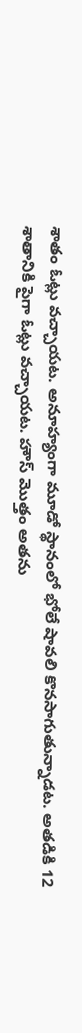శాతం ఓట్లు వచ్చాయట. అనూహ్యంగా మూడో స్థానంలో భోలే షావలి కొనసాగుతున్నాడట. అతడికి 12 శాతానికి పైగా ఓట్లు వచ్చాయట. హౌస్ మొత్తం అతను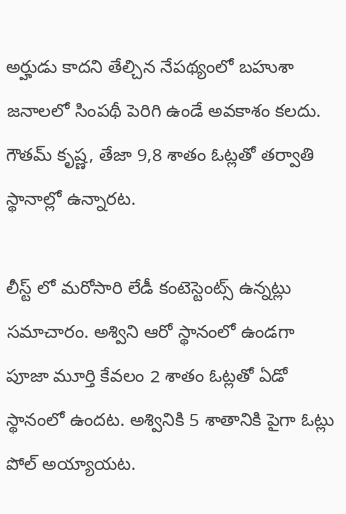అర్హుడు కాదని తేల్చిన నేపథ్యంలో బహుశా జనాలలో సింపథీ పెరిగి ఉండే అవకాశం కలదు. గౌతమ్ కృష్ణ, తేజా 9,8 శాతం ఓట్లతో తర్వాతి స్థానాల్లో ఉన్నారట.

లీస్ట్ లో మరోసారి లేడీ కంటెస్టెంట్స్ ఉన్నట్లు సమాచారం. అశ్విని ఆరో స్థానంలో ఉండగా పూజా మూర్తి కేవలం 2 శాతం ఓట్లతో ఏడో స్థానంలో ఉందట. అశ్వినికి 5 శాతానికి పైగా ఓట్లు పోల్ అయ్యాయట.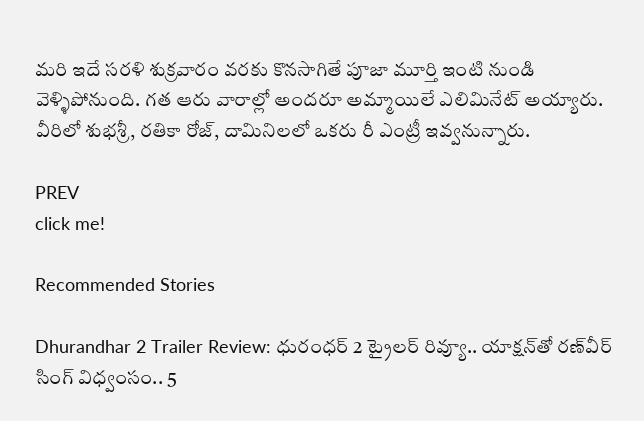మరి ఇదే సరళి శుక్రవారం వరకు కొనసాగితే పూజా మూర్తి ఇంటి నుండి వెళ్ళిపోనుంది. గత ఆరు వారాల్లో అందరూ అమ్మాయిలే ఎలిమినేట్ అయ్యారు. వీరిలో శుభశ్రీ, రతికా రోజ్, దామినిలలో ఒకరు రీ ఎంట్రీ ఇవ్వనున్నారు.

PREV
click me!

Recommended Stories

Dhurandhar 2 Trailer Review: ధురంధర్ 2 ట్రైలర్‌ రివ్యూ.. యాక్షన్‌తో రణ్‌వీర్ సింగ్ విధ్వంసం.. 5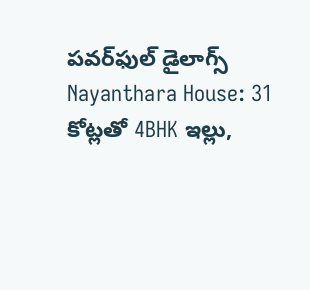పవర్‌ఫుల్ డైలాగ్స్
Nayanthara House: 31 కోట్లతో 4BHK ఇల్లు,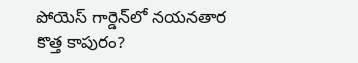పోయెస్ గార్డెన్‌లో నయనతార కొత్త కాపురం?